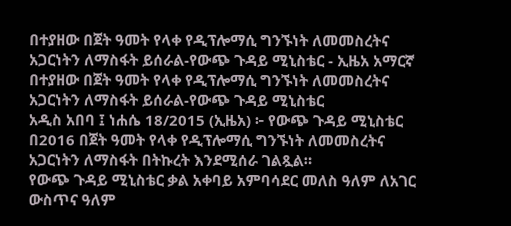በተያዘው በጀት ዓመት የላቀ የዲፕሎማሲ ግንኙነት ለመመስረትና አጋርነትን ለማስፋት ይሰራል-የውጭ ጉዳይ ሚኒስቴር - ኢዜአ አማርኛ
በተያዘው በጀት ዓመት የላቀ የዲፕሎማሲ ግንኙነት ለመመስረትና አጋርነትን ለማስፋት ይሰራል-የውጭ ጉዳይ ሚኒስቴር
አዲስ አበባ ፤ ነሐሴ 18/2015 (ኢዜአ) ፦ የውጭ ጉዳይ ሚኒስቴር በ2016 በጀት ዓመት የላቀ የዲፕሎማሲ ግንኙነት ለመመስረትና አጋርነትን ለማስፋት በትኩረት እንደሚሰራ ገልጿል።
የውጭ ጉዳይ ሚኒስቴር ቃል አቀባይ አምባሳደር መለስ ዓለም ለአገር ውስጥና ዓለም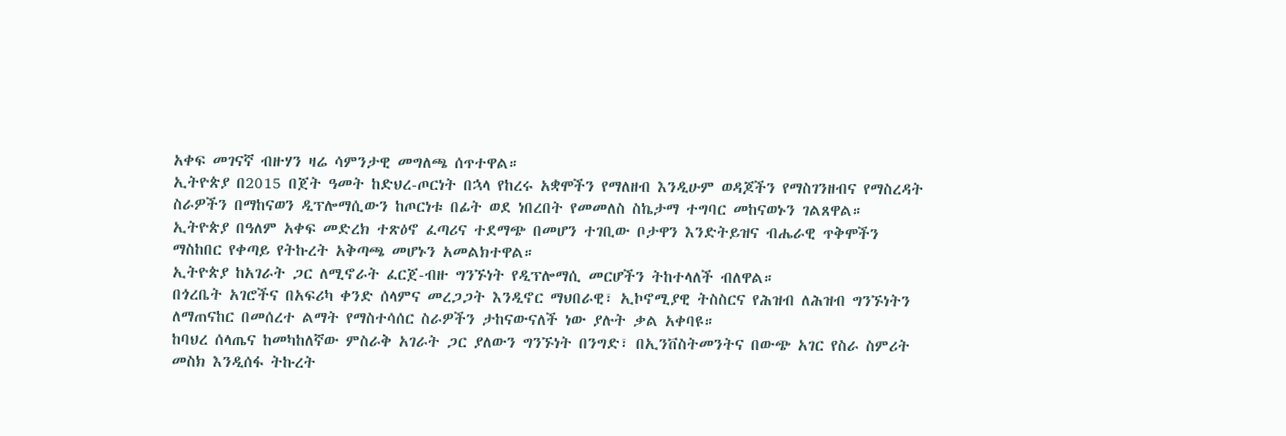አቀፍ መገናኛ ብዙሃን ዛሬ ሳምንታዊ መግለጫ ሰጥተዋል።
ኢትዮጵያ በ2015 በጀት ዓመት ከድህረ-ጦርነት በኋላ የከረሩ አቋሞችን የማለዘብ እንዲሁም ወዳጆችን የማስገንዘብና የማስረዳት ስራዎችን በማከናወን ዲፕሎማሲውን ከጦርነቱ በፊት ወደ ነበረበት የመመለስ ስኬታማ ተግባር መከናወኑን ገልጸዋል።
ኢትዮጵያ በዓለም አቀፍ መድረክ ተጽዕኖ ፈጣሪና ተደማጭ በመሆን ተገቢው ቦታዋን እንድትይዝና ብሔራዊ ጥቅሞችን ማስከበር የቀጣይ የትኩረት አቅጣጫ መሆኑን አመልክተዋል።
ኢትዮጵያ ከአገራት ጋር ለሚኖራት ፈርጀ-ብዙ ግንኙነት የዲፕሎማሲ መርሆችን ትከተላለች ብለዋል።
በጎረቤት አገሮችና በአፍሪካ ቀንድ ሰላምና መረጋጋት እንዲኖር ማህበራዊ፣ ኢኮኖሚያዊ ትስስርና የሕዝብ ለሕዝብ ግንኙነትን ለማጠናከር በመሰረተ ልማት የማስተሳሰር ስራዎችን ታከናውናለች ነው ያሉት ቃል አቀባዩ።
ከባህረ ሰላጤና ከመካከለኛው ምስራቅ አገራት ጋር ያለውን ግንኙነት በንግድ፣ በኢንቨስትመንትና በውጭ አገር የስራ ስምሪት መስክ እንዲሰፋ ትኩረት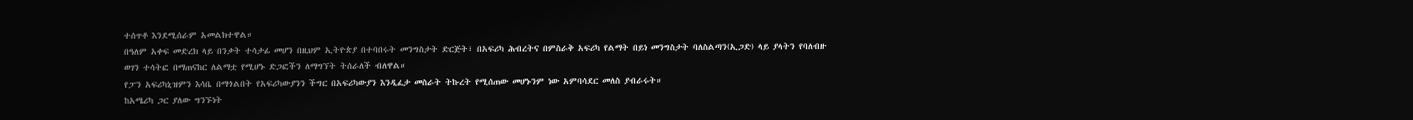ተሰጥቶ እንደሚሰራም አመልክተዋል።
በዓለም አቀፍ መድረክ ላይ በንቃት ተሳታፊ መሆን በዚህም ኢትዮጵያ በተባበሩት መንግስታት ድርጅት፣ በአፍሪካ ሕብረትና በምስራቅ አፍሪካ የልማት በይነ መንግስታት ባለስልጣን(ኢጋድ) ላይ ያላትን የባለብዙ ወገን ተሳትፎ በማጠናከር ለልማቷ የሚሆኑ ድጋፎችን ለማግኘት ትሰራለች ብለዋል።
የፓን አፍሪካኒዝምን እሳቤ በማጎልበት የአፍሪካውያንን ችግር በአፍሪካውያን እንዲፈታ መስራት ትኩረት የሚሰጠው መሆኑንም ነው አምባሳደር መለስ ያብራሩት።
ከአሜሪካ ጋር ያለው ግንኙነት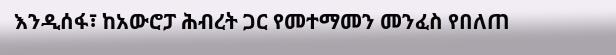እንዲሰፋ፣ ከአውሮፓ ሕብረት ጋር የመተማመን መንፈስ የበለጠ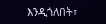እንዲጎለበት፣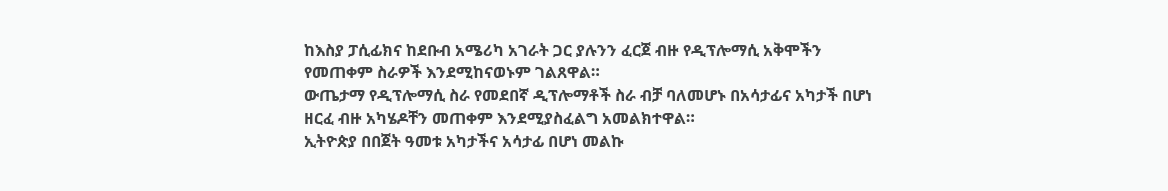ከእስያ ፓሲፊክና ከደቡብ አሜሪካ አገራት ጋር ያሉንን ፈርጀ ብዙ የዲፕሎማሲ አቅሞችን የመጠቀም ስራዎች እንደሚከናወኑም ገልጸዋል።
ውጤታማ የዲፕሎማሲ ስራ የመደበኛ ዲፕሎማቶች ስራ ብቻ ባለመሆኑ በአሳታፊና አካታች በሆነ ዘርፈ ብዙ አካሄዶቸን መጠቀም እንደሚያስፈልግ አመልክተዋል።
ኢትዮጵያ በበጀት ዓመቱ አካታችና አሳታፊ በሆነ መልኩ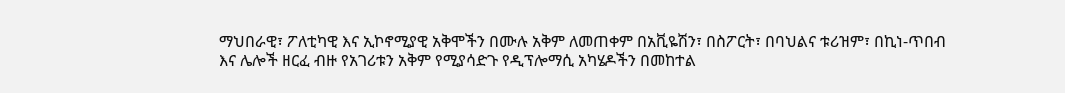ማህበራዊ፣ ፖለቲካዊ እና ኢኮኖሚያዊ አቅሞችን በሙሉ አቅም ለመጠቀም በአቪዬሽን፣ በስፖርት፣ በባህልና ቱሪዝም፣ በኪነ-ጥበብ እና ሌሎች ዘርፈ ብዙ የአገሪቱን አቅም የሚያሳድጉ የዲፕሎማሲ አካሄዶችን በመከተል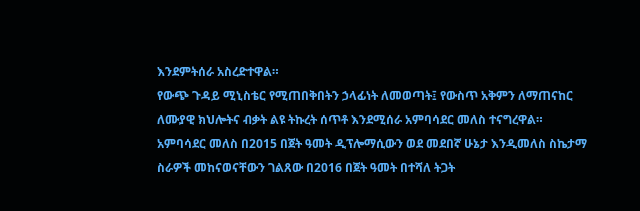እንደምትሰራ አስረድተዋል።
የውጭ ጉዳይ ሚኒስቴር የሚጠበቅበትን ኃላፊነት ለመወጣት፤ የውስጥ አቅምን ለማጠናከር ለሙያዊ ክህሎትና ብቃት ልዩ ትኩረት ሰጥቶ እንደሚሰራ አምባሳደር መለስ ተናግረዋል።
አምባሳደር መለስ በ2015 በጀት ዓመት ዲፕሎማሲውን ወደ መደበኛ ሁኔታ እንዲመለስ ስኬታማ ስራዎች መከናወናቸውን ገልጸው በ2016 በጀት ዓመት በተሻለ ትጋት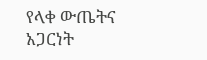የላቀ ውጤትና አጋርነት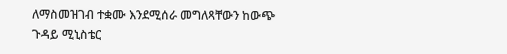ለማስመዝገብ ተቋሙ እንደሚሰራ መግለጻቸውን ከውጭ ጉዳይ ሚኒስቴር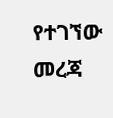የተገኘው መረጃ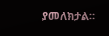ያመለክታል።